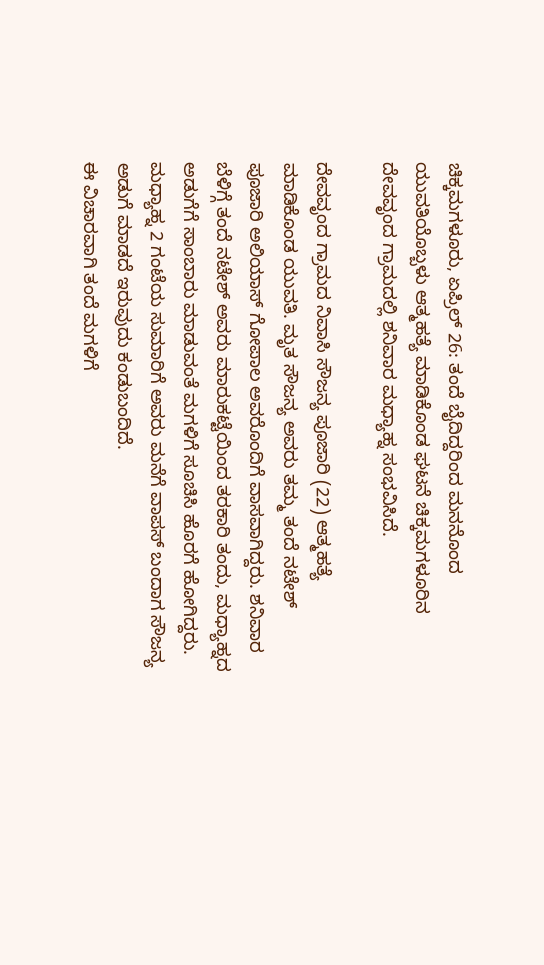ಚಿಕ್ಕಮಗಳೂರು, ಏಪ್ರಿಲ್ 26: ತಂದೆ ಬೈದಿದ್ದರಿಂದ ಮನನೊಂದ ಯುವತಿಯೊಬ್ಬಳು ಆತ್ಮಹತ್ಯೆ ಮಾಡಿಕೊಂಡ ಘಟನೆ ಚಿಕ್ಕಮಗಳೂರಿನ ದೇವವೃಂದ ಗ್ರಾಮದಲ್ಲಿ ಶನಿವಾರ ಮಧ್ಯಾಹ್ನ ಸಂಭವಿಸಿದೆ.

ದೇವವೃಂದ ಗ್ರಾಮದ ನಿವಾಸಿ ಸೌಜನ್ಯ ಪೂಜಾರಿ (22) ಆತ್ಮಹತ್ಯೆ ಮಾಡಿಕೊಂಡ ಯುವತಿ. ಮೃತ ಸೌಜನ್ಯ ಅವರು ತಮ್ಮ ತಂದೆ ನಟೇಶ್ ಪೂಜಾರಿ ಅಲಿಯಾಸ್ ಗೋಪಾಲ ಅವರೊಂದಿಗೆ ವಾಸವಾಗಿದ್ದರು. ಶನಿವಾರ ಬೆಳಿಗ್ಗೆ ತಂದೆ ನಟೇಶ್ ಅವರು ಮಾರುಕಟ್ಟೆಯಿಂದ ತರಕಾರಿ ತಂದು, ಮಧ್ಯಾಹ್ನದ ಅಡುಗೆಗೆ ಸಾಂಬಾರು ಮಾಡುವಂತೆ ಮಗಳಿಗೆ ಸೂಚಿಸಿ ಹೊರಗೆ ಹೋಗಿದ್ದರು. ಮಧ್ಯಾಹ್ನ 2 ಗಂಟೆಯ ಸುಮಾರಿಗೆ ಅವರು ಮನೆಗೆ ವಾಪಸ್ ಬಂದಾಗ ಸೌಜನ್ಯ ಅಡುಗೆ ಮಾಡದೆ ಇರುವುದು ಕಂಡುಬಂದಿದೆ.
ಈ ವಿಚಾರವಾಗಿ ತಂದೆ ಮಗಳಿಗೆ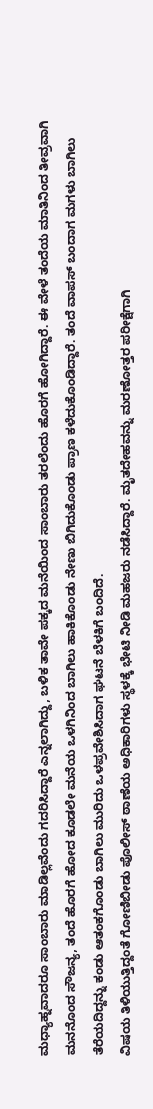ಮಧ್ಯಾಹ್ನವಾದರೂ ಸಾಂಬಾರು ಮಾಡಿಲ್ಲವೆಂದು ಗದರಿಸಿದ್ದಾರೆ ಎನ್ನಲಾಗಿದ್ದು, ಬಳಿಕ ತಾವೇ ಪಕ್ಕದ ಮನೆಯಿಂದ ಸಾಂಬಾರು ತರಲೆಂದು ಹೊರಗೆ ಹೋಗಿದ್ದಾರೆ. ಈ ವೇಳೆ ತಂದೆಯ ಮಾತಿನಿಂದ ತೀವ್ರವಾಗಿ ಮನನೊಂದ ಸೌಜನ್ಯ, ತಂದೆ ಹೊರಗೆ ಹೋದ ಕೂಡಲೇ ಮನೆಯ ಒಳಗಿನಿಂದ ಬಾಗಿಲು ಹಾಕಿಕೊಂಡು ನೇಣು ಬಿಗಿದುಕೊಂಡು ಪ್ರಾಣ ಕಳೆದುಕೊಂಡಿದ್ದಾರೆ. ತಂದೆ ವಾಪಸ್ ಬಂದಾಗ ಮಗಳು ಬಾಗಿಲು ತೆರೆಯದಿದ್ದನ್ನು ಕಂಡು ಆತಂಕಗೊಂಡು ಬಾಗಿಲು ಮುರಿದು ಒಳಪ್ರವೇಶಿಸಿದಾಗ ಘಟನೆ ಬೆಳಕಿಗೆ ಬಂದಿದೆ.
ವಿಷಯ ತಿಳಿಯುತ್ತಿದ್ದಂತೆ ಗೋಣಿಬೀಡು ಪೊಲೀಸ್ ಠಾಣೆಯ ಅಧಿಕಾರಿಗಳು ಸ್ಥಳಕ್ಕೆ ಭೇಟಿ ನೀಡಿ ಮಹಜರು ನಡೆಸಿದ್ದಾರೆ. ಮೃತದೇಹವನ್ನು ಮರಣೋತ್ತರ ಪರೀಕ್ಷೆಗಾಗಿ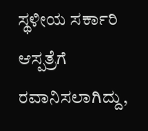ಸ್ಥಳೀಯ ಸರ್ಕಾರಿ ಆಸ್ಪತ್ರೆಗೆ ರವಾನಿಸಲಾಗಿದ್ದು,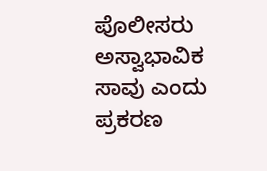ಪೊಲೀಸರು ಅಸ್ವಾಭಾವಿಕ ಸಾವು ಎಂದು ಪ್ರಕರಣ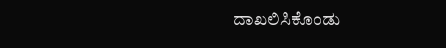ದಾಖಲಿಸಿಕೊಂಡು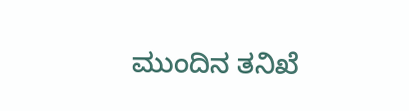ಮುಂದಿನ ತನಿಖೆ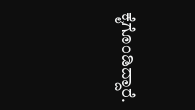ಕೈಗೊಂಡಿದ್ದಾರೆ.